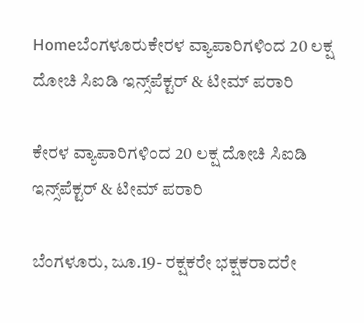Homeಬೆಂಗಳೂರುಕೇರಳ ವ್ಯಾಪಾರಿಗಳಿಂದ 20 ಲಕ್ಷ ದೋಚಿ ಸಿಐಡಿ ಇನ್ಸ್‌ಪೆಕ್ಟರ್ & ಟೀಮ್ ಪರಾರಿ

ಕೇರಳ ವ್ಯಾಪಾರಿಗಳಿಂದ 20 ಲಕ್ಷ ದೋಚಿ ಸಿಐಡಿ ಇನ್ಸ್‌ಪೆಕ್ಟರ್ & ಟೀಮ್ ಪರಾರಿ

ಬೆಂಗಳೂರು, ಜೂ.19- ರಕ್ಷಕರೇ ಭಕ್ಷಕರಾದರೇ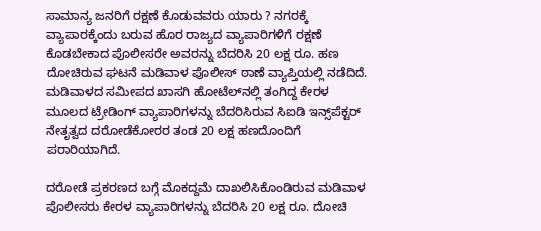ಸಾಮಾನ್ಯ ಜನರಿಗೆ ರಕ್ಷಣೆ ಕೊಡುವವರು ಯಾರು ? ನಗರಕ್ಕೆ ವ್ಯಾಪಾರಕ್ಕೆಂದು ಬರುವ ಹೊರ ರಾಜ್ಯದ ವ್ಯಾಪಾರಿಗಳಿಗೆ ರಕ್ಷಣೆ ಕೊಡಬೇಕಾದ ಪೊಲೀಸರೇ ಅವರನ್ನು ಬೆದರಿಸಿ 20 ಲಕ್ಷ ರೂ. ಹಣ ದೋಚಿರುವ ಘಟನೆ ಮಡಿವಾಳ ಪೊಲೀಸ್‌‍ ಠಾಣೆ ವ್ಯಾಪ್ತಿಯಲ್ಲಿ ನಡೆದಿದೆ. ಮಡಿವಾಳದ ಸಮೀಪದ ಖಾಸಗಿ ಹೋಟೆಲ್‌ನಲ್ಲಿ ತಂಗಿದ್ದ ಕೇರಳ ಮೂಲದ ಟ್ರೇಡಿಂಗ್‌ ವ್ಯಾಪಾರಿಗಳನ್ನು ಬೆದರಿಸಿರುವ ಸಿಐಡಿ ಇನ್ಸ್‌ಪೆಕ್ಟರ್ ನೇತೃತ್ವದ ದರೋಡೆಕೋರರ ತಂಡ 20 ಲಕ್ಷ ಹಣದೊಂದಿಗೆ ಪರಾರಿಯಾಗಿದೆ.

ದರೋಡೆ ಪ್ರಕರಣದ ಬಗ್ಗೆ ಮೊಕದ್ದಮೆ ದಾಖಲಿಸಿಕೊಂಡಿರುವ ಮಡಿವಾಳ ಪೊಲೀಸರು ಕೇರಳ ವ್ಯಾಪಾರಿಗಳನ್ನು ಬೆದರಿಸಿ 20 ಲಕ್ಷ ರೂ. ದೋಚಿ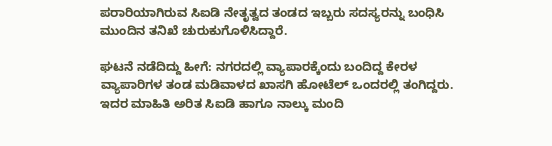ಪರಾರಿಯಾಗಿರುವ ಸಿಐಡಿ ನೇತೃತ್ವದ ತಂಡದ ಇಬ್ಬರು ಸದಸ್ಯರನ್ನು ಬಂಧಿಸಿ ಮುಂದಿನ ತನಿಖೆ ಚುರುಕುಗೊಳಿಸಿದ್ದಾರೆ.

ಘಟನೆ ನಡೆದಿದ್ದು ಹೀಗೆ: ನಗರದಲ್ಲಿ ವ್ಯಾಪಾರಕ್ಕೆಂದು ಬಂದಿದ್ದ ಕೇರಳ ವ್ಯಾಪಾರಿಗಳ ತಂಡ ಮಡಿವಾಳದ ಖಾಸಗಿ ಹೋಟೆಲ್‌ ಒಂದರಲ್ಲಿ ತಂಗಿದ್ದರು. ಇದರ ಮಾಹಿತಿ ಅರಿತ ಸಿಐಡಿ ಹಾಗೂ ನಾಲ್ಕು ಮಂದಿ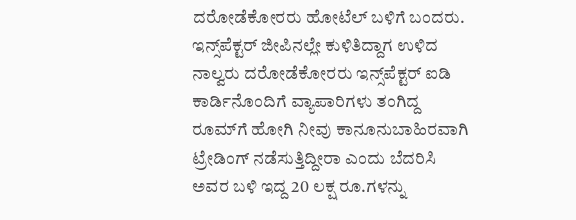ದರೋಡೆಕೋರರು ಹೋಟೆಲ್‌ ಬಳಿಗೆ ಬಂದರು. ಇನ್ಸ್‌ಪೆಕ್ಟರ್ ಜೀಪಿನಲ್ಲೇ ಕುಳಿತಿದ್ದಾಗ ಉಳಿದ ನಾಲ್ವರು ದರೋಡೆಕೋರರು ಇನ್ಸ್‌ಪೆಕ್ಟರ್ ಐಡಿ ಕಾರ್ಡಿನೊಂದಿಗೆ ವ್ಯಾಪಾರಿಗಳು ತಂಗಿದ್ದ ರೂಮ್‌ಗೆ ಹೋಗಿ ನೀವು ಕಾನೂನುಬಾಹಿರವಾಗಿ ಟ್ರೇಡಿಂಗ್‌ ನಡೆಸುತ್ತಿದ್ದೀರಾ ಎಂದು ಬೆದರಿಸಿ ಅವರ ಬಳಿ ಇದ್ದ 20 ಲಕ್ಷ ರೂ.ಗಳನ್ನು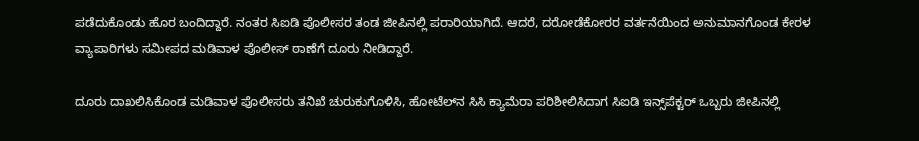ಪಡೆದುಕೊಂಡು ಹೊರ ಬಂದಿದ್ದಾರೆ. ನಂತರ ಸಿಐಡಿ ಪೊಲೀಸರ ತಂಡ ಜೀಪಿನಲ್ಲಿ ಪರಾರಿಯಾಗಿದೆ. ಆದರೆ, ದರೋಡೆಕೋರರ ವರ್ತನೆಯಿಂದ ಅನುಮಾನಗೊಂಡ ಕೇರಳ ವ್ಯಾಪಾರಿಗಳು ಸಮೀಪದ ಮಡಿವಾಳ ಪೊಲೀಸ್‌‍ ಠಾಣೆಗೆ ದೂರು ನೀಡಿದ್ದಾರೆ.

ದೂರು ದಾಖಲಿಸಿಕೊಂಡ ಮಡಿವಾಳ ಪೊಲೀಸರು ತನಿಖೆ ಚುರುಕುಗೊಳಿಸಿ, ಹೋಟೆಲ್‌ನ ಸಿಸಿ ಕ್ಯಾಮೆರಾ ಪರಿಶೀಲಿಸಿದಾಗ ಸಿಐಡಿ ಇನ್ಸ್‌ಪೆಕ್ಟರ್ ಒಬ್ಬರು ಜೀಪಿನಲ್ಲಿ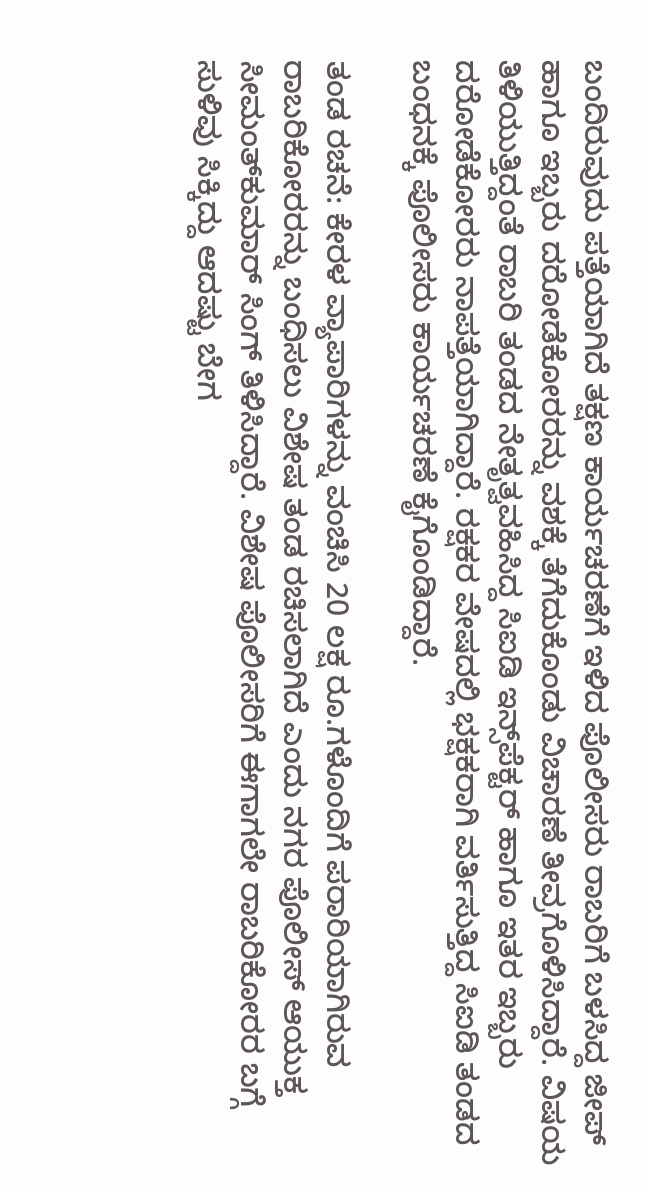ಬಂದಿರುವುದು ಪತ್ತೆಯಾಗಿದೆ ತಕ್ಷಣ ಕಾರ್ಯಚರಣೆಗೆ ಇಳಿದ ಪೊಲೀಸರು ರಾಬರಿಗೆ ಬಳಸಿದ್ದ ಜೀಪ್‌ ಹಾಗೂ ಇಬ್ಬರು ದರೋಡೆಕೋರರನ್ನು ವಶಕ್ಕೆ ತೆಗೆದುಕೊಂಡು ವಿಚಾರಣೆ ತೀವ್ರಗೊಳಿಸಿದ್ದಾರೆ. ವಿಷಯ ತಿಳಿಯುತ್ತಿದ್ದಂತೆ ರಾಬರಿ ತಂಡದ ನೇತೃತ್ವವಹಿಸಿದ್ದ ಸಿಐಡಿ ಇನ್ಸ್‌ಪೆಕ್ಟರ್ ಹಾಗೂ ಇತರ ಇಬ್ಬರು ದರೋಡೆಕೋರರು ನಾಪತ್ತೆಯಾಗಿದ್ದಾರೆ. ರಕ್ಷಕರ ವೇಷದಲ್ಲಿ ಭಕ್ಷಕರಾಗಿ ವರ್ತಿಸುತ್ತಿದ್ದ ಸಿಐಡಿ ತಂಡದ ಬಂಧನಕ್ಕೆ ಪೊಲೀಸರು ಕಾರ್ಯಚರಣೆ ಕೈಗೊಂಡಿದ್ದಾರೆ.

ತಂಡ ರಚನೆ: ಕೇರಳ ವ್ಯಾಪಾರಿಗಳನ್ನು ವಂಚಿಸಿ 20 ಲಕ್ಷ ರೂ.ಗಳೊಂದಿಗೆ ಪರಾರಿಯಾಗಿರುವ ರಾಬರಿಕೋರರನ್ನು ಬಂಧಿಸಲು ವಿಶೇಷ ತಂಡ ರಚಿಸಲಾಗಿದೆ ಎಂದು ನಗರ ಪೊಲೀಸ್‌‍ ಆಯುಕ್ತ ಸೀಮಂತ್‌ಕುಮಾರ್‌ ಸಿಂಗ್‌ ತಿಳಿಸಿದ್ದಾರೆ. ವಿಶೇಷ ಪೊಲೀಸರಿಗೆ ಈಗಾಗಲೇ ರಾಬರಿಕೋರರ ಬಗ್ಗೆ ಸುಳಿವು ಸಿಕ್ಕಿದ್ದು ಆದಷ್ಟು ಬೇಗ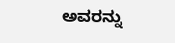ಅವರನ್ನು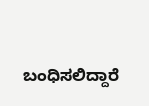ಬಂಧಿಸಲಿದ್ದಾರೆ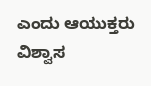ಎಂದು ಆಯುಕ್ತರು ವಿಶ್ವಾಸ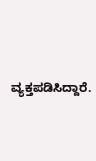ವ್ಯಕ್ತಪಡಿಸಿದ್ದಾರೆ.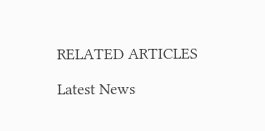RELATED ARTICLES

Latest News